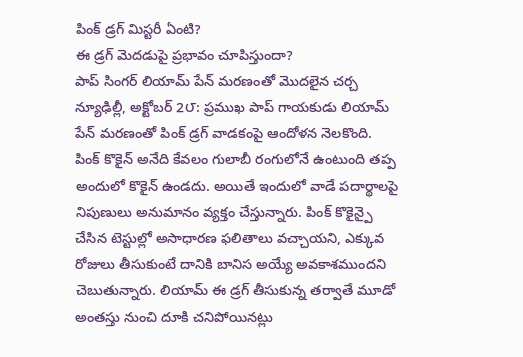పింక్ డ్రగ్ మిస్టరీ ఏంటి?
ఈ డ్రగ్ మెదడుపై ప్రభావం చూపిస్తుందా?
పాప్ సింగర్ లియామ్ పేన్ మరణంతో మొదలైన చర్చ
న్యూఢిల్లీ, అక్టోబర్ 2౮: ప్రముఖ పాప్ గాయకుడు లియామ్ పేన్ మరణంతో పింక్ డ్రగ్ వాడకంపై ఆందోళన నెలకొంది. పింక్ కొకైన్ అనేది కేవలం గులాబీ రంగులోనే ఉంటుంది తప్ప అందులో కొకైన్ ఉండదు. అయితే ఇందులో వాడే పదార్థాలపై నిపుణులు అనుమానం వ్యక్తం చేస్తున్నారు. పింక్ కొకైన్పై చేసిన టెస్టుల్లో అసాధారణ ఫలితాలు వచ్చాయని, ఎక్కువ రోజులు తీసుకుంటే దానికి బానిస అయ్యే అవకాశముందని చెబుతున్నారు. లియామ్ ఈ డ్రగ్ తీసుకున్న తర్వాతే మూడో అంతస్తు నుంచి దూకి చనిపోయినట్లు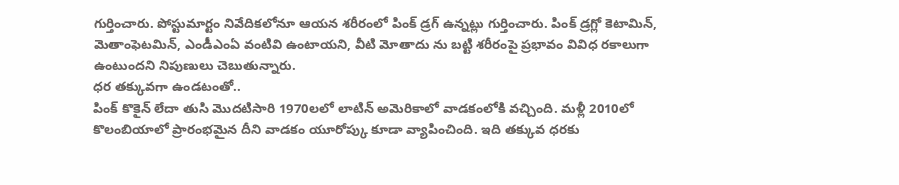గుర్తించారు. పోస్టుమార్టం నివేదికలోనూ ఆయన శరీరంలో పింక్ డ్రగ్ ఉన్నట్లు గుర్తించారు. పింక్ డ్రగ్లో కెటామిన్, మెతాంఫెటమిన్, ఎండీఎంఏ వంటివి ఉంటాయని, వీటి మోతాదు ను బట్టి శరీరంపై ప్రభావం వివిధ రకాలుగా ఉంటుందని నిపుణులు చెబుతున్నారు.
ధర తక్కువగా ఉండటంతో..
పింక్ కొకైన్ లేదా తుసి మొదటిసారి 1970లలో లాటిన్ అమెరికాలో వాడకంలోకి వచ్చింది. మళ్లీ 2010లో కొలంబియాలో ప్రారంభమైన దీని వాడకం యూరోప్కు కూడా వ్యాపించింది. ఇది తక్కువ ధరకు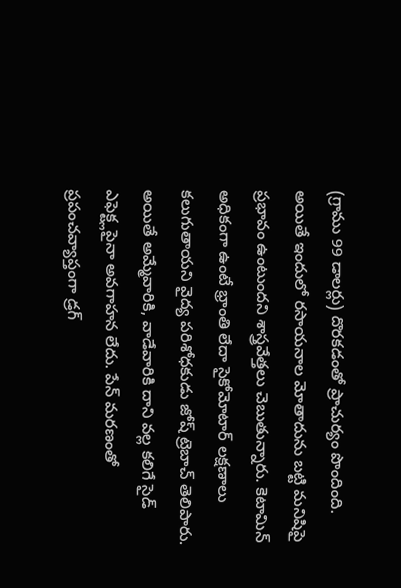(గ్రాము 99 డాలర్లు) దొరకడంతో ప్రాచుర్యం పొందింది. అయితే ఇందులో రసాయనాల మోతాదును బట్టి మనిషిపై ప్రభావం ఉంటుందని శాస్త్రవేత్తలు చెబుతున్నారు. కెటామిన్ అధికంగా ఉంటే భ్రాంతి లేదా సైకోమోటార్ లక్షణాలు కలుగుతాయని వైద్య పరిశోధకుడు జోష్ ట్రెబాచ్ తెలిపారు. అయితే అమ్మేవారికి, వాడేవారికి దాని వల్ల కలిగే సైడ్ ఎఫెక్ట్లపైనా అవగాహన లేదు. పేన్ మరణంతో ప్రపంచవ్యాప్తంగా డ్రగ్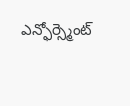ఎన్ఫోర్స్మెంట్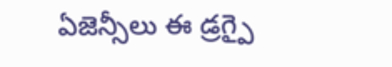ఏజెన్సీలు ఈ డ్రగ్పై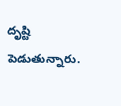దృష్టి పెడుతున్నారు.